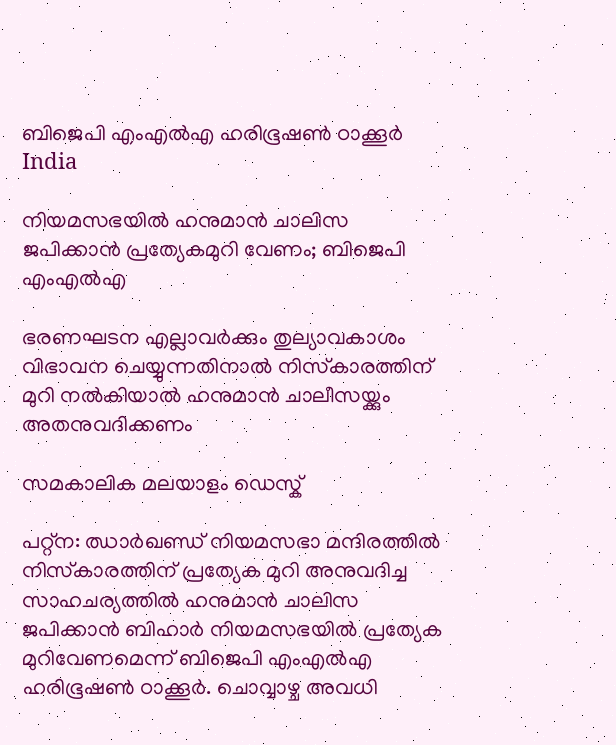ബിജെപി എംഎല്‍എ ഹരിഭൂഷണ്‍ ഠാക്കൂര്‍
India

നിയമസഭയില്‍ ഹനുമാന്‍ ചാലിസ ജപിക്കാന്‍ പ്രത്യേകമുറി വേണം; ബിജെപി എംഎല്‍എ

ഭരണഘടന എല്ലാവര്‍ക്കും തുല്യാവകാശം വിഭാവന ചെയ്യുന്നതിനാല്‍ നിസ്‌കാരത്തിന് മുറി നല്‍കിയാല്‍ ഹനുമാന്‍ ചാലീസയ്ക്കും അതനുവദിക്കണം

സമകാലിക മലയാളം ഡെസ്ക്

പറ്റ്‌ന: ഝാര്‍ഖണ്ഡ് നിയമസഭാ മന്ദിരത്തില്‍ നിസ്‌കാരത്തിന് പ്രത്യേക മുറി അനുവദിച്ച സാഹചര്യത്തില്‍ ഹനുമാന്‍ ചാലിസ ജപിക്കാന്‍ ബിഹാര്‍ നിയമസഭയില്‍ പ്രത്യേക മുറിവേണമെന്ന് ബിജെപി എംഎല്‍എ ഹരിഭൂഷണ്‍ ഠാക്കൂര്‍. ചൊവ്വാഴ്ച അവധി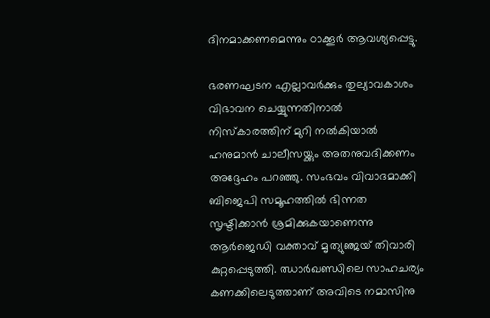ദിനമാക്കണമെന്നും ഠാക്കൂര്‍ ആവശ്യപ്പെട്ടു.

ഭരണഘടന എല്ലാവര്‍ക്കും തുല്യാവകാശം വിഭാവന ചെയ്യുന്നതിനാല്‍ നിസ്‌കാരത്തിന് മുറി നല്‍കിയാല്‍ ഹനുമാന്‍ ചാലീസയ്ക്കും അതനുവദിക്കണം അദ്ദേഹം പറഞ്ഞു. സംഭവം വിവാദമാക്കി ബിജെപി സമൂഹത്തില്‍ ഭിന്നത സൃഷ്ടിക്കാന്‍ ശ്രമിക്കുകയാണെന്നു ആര്‍ജെഡി വക്താവ് മൃത്യുഞ്ജയ് തിവാരി കുറ്റപ്പെടുത്തി. ഝാര്‍ഖണ്ഡിലെ സാഹചര്യം കണക്കിലെടുത്താണ് അവിടെ നമാസിനു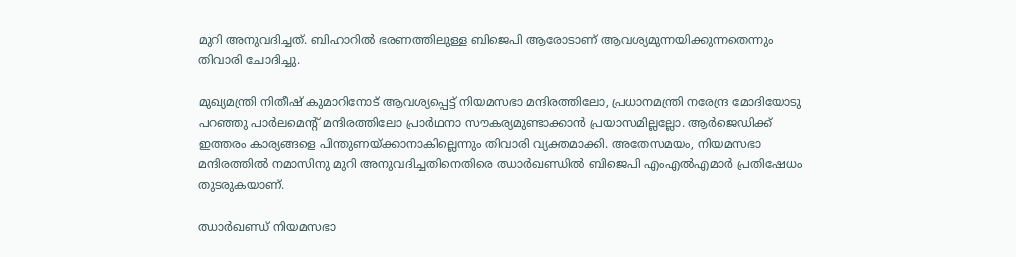മുറി അനുവദിച്ചത്. ബിഹാറില്‍ ഭരണത്തിലുള്ള ബിജെപി ആരോടാണ് ആവശ്യമുന്നയിക്കുന്നതെന്നും തിവാരി ചോദിച്ചു.

മുഖ്യമന്ത്രി നിതീഷ് കുമാറിനോട് ആവശ്യപ്പെട്ട് നിയമസഭാ മന്ദിരത്തിലോ, പ്രധാനമന്ത്രി നരേന്ദ്ര മോദിയോടു പറഞ്ഞു പാര്‍ലമെന്റ് മന്ദിരത്തിലോ പ്രാര്‍ഥനാ സൗകര്യമുണ്ടാക്കാന്‍ പ്രയാസമില്ലല്ലോ. ആര്‍ജെഡിക്ക് ഇത്തരം കാര്യങ്ങളെ പിന്തുണയ്ക്കാനാകില്ലെന്നും തിവാരി വ്യക്തമാക്കി. അതേസമയം, നിയമസഭാ മന്ദിരത്തില്‍ നമാസിനു മുറി അനുവദിച്ചതിനെതിരെ ഝാര്‍ഖണ്ഡില്‍ ബിജെപി എംഎല്‍എമാര്‍ പ്രതിഷേധം തുടരുകയാണ്.

ഝാര്‍ഖണ്ഡ് നിയമസഭാ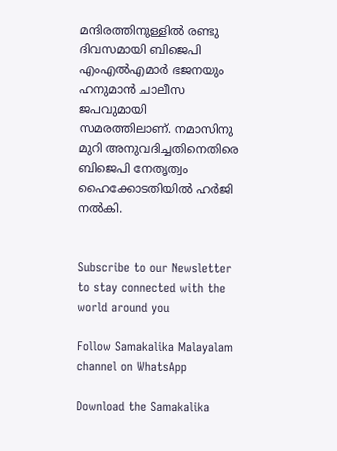മന്ദിരത്തിനുള്ളില്‍ രണ്ടു ദിവസമായി ബിജെപി എംഎല്‍എമാര്‍ ഭജനയും ഹനുമാന്‍ ചാലീസ ജപവുമായി സമരത്തിലാണ്. നമാസിനു മുറി അനുവദിച്ചതിനെതിരെ ബിജെപി നേതൃത്വം ഹൈക്കോടതിയില്‍ ഹര്‍ജി നല്‍കി.


Subscribe to our Newsletter to stay connected with the world around you

Follow Samakalika Malayalam channel on WhatsApp

Download the Samakalika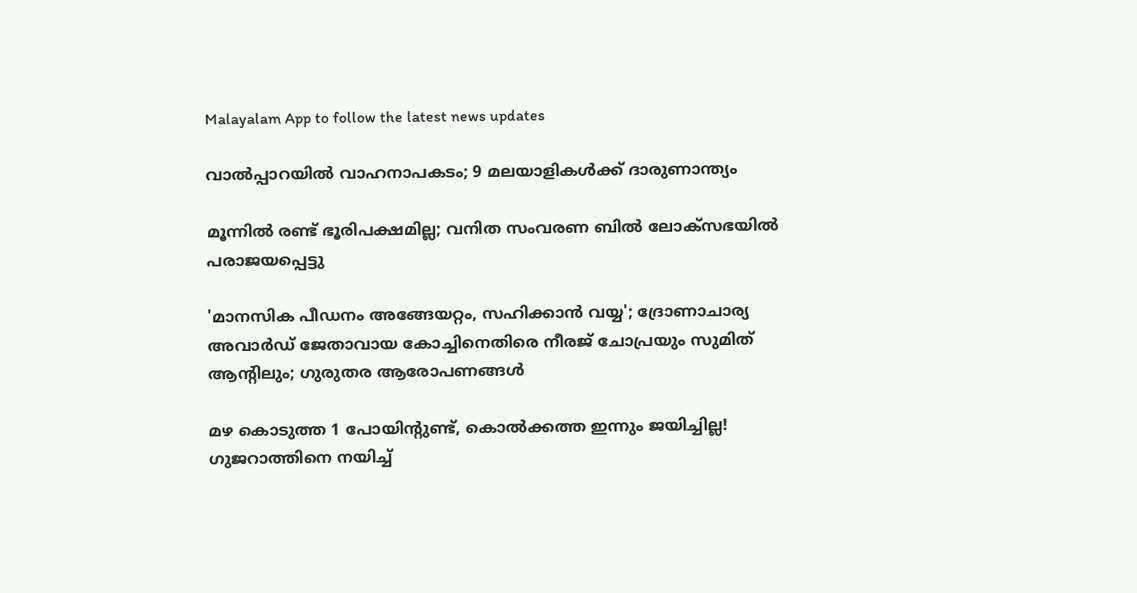Malayalam App to follow the latest news updates

വാൽപ്പാറയിൽ വാഹനാപകടം; 9 മലയാളികൾക്ക് ദാരുണാന്ത്യം

മൂന്നില്‍ രണ്ട് ഭൂരിപക്ഷമില്ല; വനിത സംവരണ ബില്‍ ലോക്‌സഭയില്‍ പരാജയപ്പെട്ടു

'മാനസിക പീഡനം അങ്ങേയറ്റം, സഹിക്കാൻ വയ്യ'; ദ്രോണാചാര്യ അവാർഡ് ജേതാവായ കോച്ചിനെതിരെ നീരജ് ചോപ്രയും സുമിത് ആന്റിലും; ഗുരുതര ആരോപണങ്ങൾ

മഴ കൊടുത്ത 1 പോയിന്റുണ്ട്, കൊല്‍ക്കത്ത ഇന്നും ജയിച്ചില്ല! ഗുജറാത്തിനെ നയിച്ച്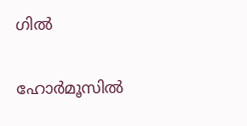ഗില്‍

ഹോര്‍മൂസില്‍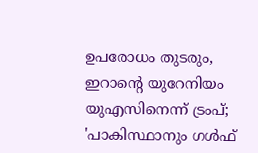ഉപരോധം തുടരും, ഇറാന്റെ യുറേനിയം യുഎസിനെന്ന് ട്രംപ്; 'പാകിസ്ഥാനും ഗള്‍ഫ്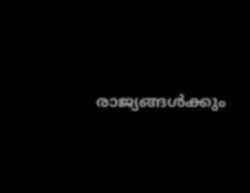രാജ്യങ്ങള്‍ക്കും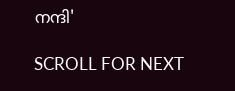നന്ദി'

SCROLL FOR NEXT